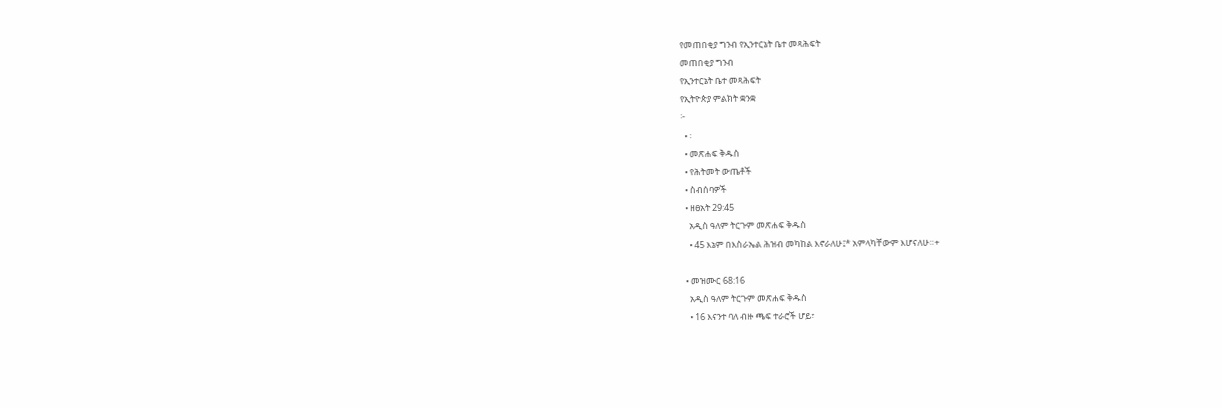የመጠበቂያ ግንብ የኢንተርኔት ቤተ መጻሕፍት
መጠበቂያ ግንብ
የኢንተርኔት ቤተ መጻሕፍት
የኢትዮጵያ ምልክት ቋንቋ
፦
  • ፡
  • መጽሐፍ ቅዱስ
  • የሕትመት ውጤቶች
  • ስብሰባዎች
  • ዘፀአት 29:45
    አዲስ ዓለም ትርጉም መጽሐፍ ቅዱስ
    • 45 እኔም በእስራኤል ሕዝብ መካከል እኖራለሁ፤* አምላካቸውም እሆናለሁ።+

  • መዝሙር 68:16
    አዲስ ዓለም ትርጉም መጽሐፍ ቅዱስ
    • 16 እናንተ ባለ ብዙ ጫፍ ተራሮች ሆይ፣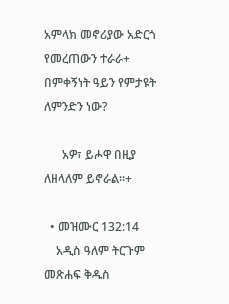አምላክ መኖሪያው አድርጎ የመረጠውን ተራራ+ በምቀኝነት ዓይን የምታዩት ለምንድን ነው?

      አዎ፣ ይሖዋ በዚያ ለዘላለም ይኖራል።+

  • መዝሙር 132:14
    አዲስ ዓለም ትርጉም መጽሐፍ ቅዱስ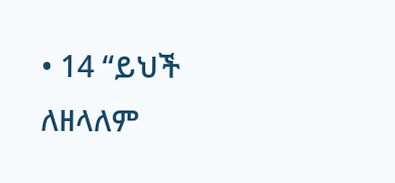• 14 “ይህች ለዘላለም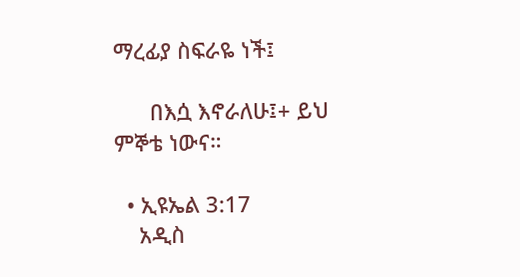ማረፊያ ስፍራዬ ነች፤

      በእሷ እኖራለሁ፤+ ይህ ምኞቴ ነውና።

  • ኢዩኤል 3:17
    አዲስ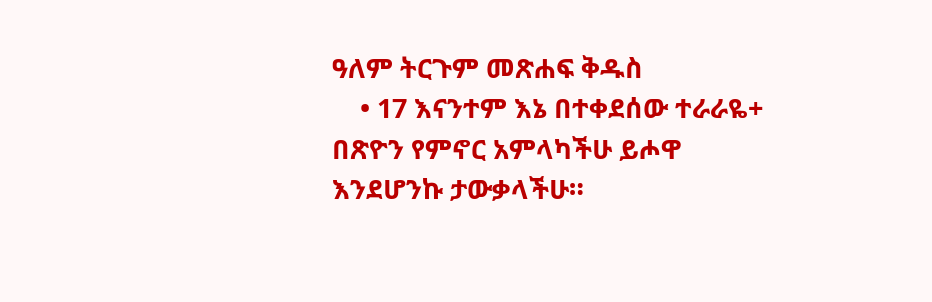ዓለም ትርጉም መጽሐፍ ቅዱስ
    • 17 እናንተም እኔ በተቀደሰው ተራራዬ+ በጽዮን የምኖር አምላካችሁ ይሖዋ እንደሆንኩ ታውቃላችሁ።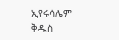ኢየሩሳሌም ቅዱስ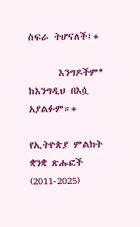ስፍራ ትሆናለች፤+

      እንግዶችም* ከእንግዲህ በእሷ አያልፉም።+

የኢትዮጵያ ምልክት ቋንቋ ጽሑፎች (2011-2025)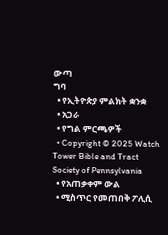ውጣ
ግባ
  • የኢትዮጵያ ምልክት ቋንቋ
  • አጋራ
  • የግል ምርጫዎች
  • Copyright © 2025 Watch Tower Bible and Tract Society of Pennsylvania
  • የአጠቃቀም ውል
  • ሚስጥር የመጠበቅ ፖሊሲ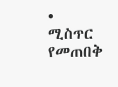• ሚስጥር የመጠበቅ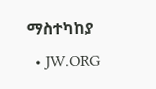ማስተካከያ
  • JW.ORG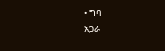• ግባ
አጋራ